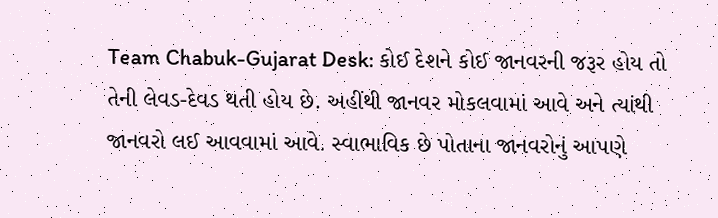Team Chabuk-Gujarat Desk: કોઈ દેશને કોઈ જાનવરની જરૂર હોય તો તેની લેવડ-દેવડ થતી હોય છે. અહીંથી જાનવર મોકલવામાં આવે અને ત્યાંથી જાનવરો લઈ આવવામાં આવે. સ્વાભાવિક છે પોતાના જાનવરોનું આપણે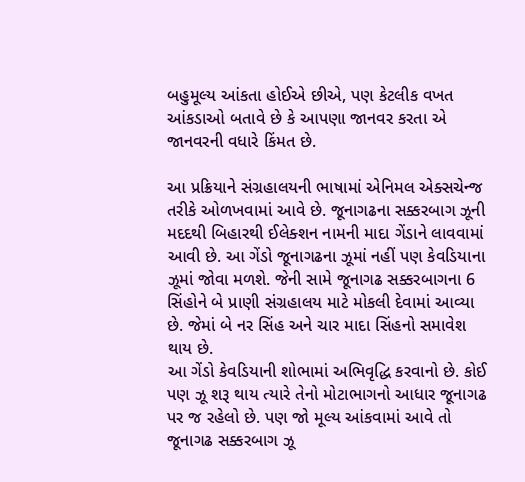બહુમૂલ્ય આંકતા હોઈએ છીએ, પણ કેટલીક વખત આંકડાઓ બતાવે છે કે આપણા જાનવર કરતા એ જાનવરની વધારે કિંમત છે.

આ પ્રક્રિયાને સંગ્રહાલયની ભાષામાં એનિમલ એક્સચેન્જ તરીકે ઓળખવામાં આવે છે. જૂનાગઢના સક્કરબાગ ઝૂની મદદથી બિહારથી ઈલેક્શન નામની માદા ગેંડાને લાવવામાં આવી છે. આ ગેંડો જૂનાગઢના ઝૂમાં નહીં પણ કેવડિયાના ઝૂમાં જોવા મળશે. જેની સામે જૂનાગઢ સક્કરબાગના 6 સિંહોને બે પ્રાણી સંગ્રહાલય માટે મોકલી દેવામાં આવ્યા છે. જેમાં બે નર સિંહ અને ચાર માદા સિંહનો સમાવેશ થાય છે.
આ ગેંડો કેવડિયાની શોભામાં અભિવૃદ્ધિ કરવાનો છે. કોઈ પણ ઝૂ શરૂ થાય ત્યારે તેનો મોટાભાગનો આધાર જૂનાગઢ પર જ રહેલો છે. પણ જો મૂલ્ય આંકવામાં આવે તો જૂનાગઢ સક્કરબાગ ઝૂ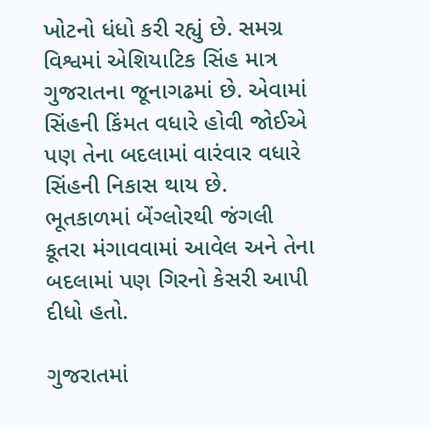ખોટનો ધંધો કરી રહ્યું છે. સમગ્ર વિશ્વમાં એશિયાટિક સિંહ માત્ર ગુજરાતના જૂનાગઢમાં છે. એવામાં સિંહની કિંમત વધારે હોવી જોઈએ પણ તેના બદલામાં વારંવાર વધારે સિંહની નિકાસ થાય છે. ભૂતકાળમાં બેંગ્લોરથી જંગલી કૂતરા મંગાવવામાં આવેલ અને તેના બદલામાં પણ ગિરનો કેસરી આપી દીધો હતો.

ગુજરાતમાં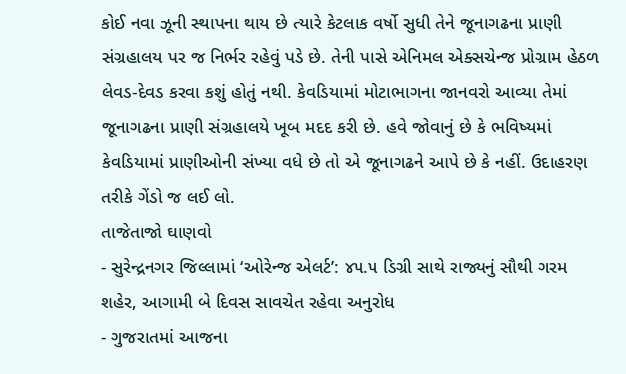કોઈ નવા ઝૂની સ્થાપના થાય છે ત્યારે કેટલાક વર્ષો સુધી તેને જૂનાગઢના પ્રાણી સંગ્રહાલય પર જ નિર્ભર રહેવું પડે છે. તેની પાસે એનિમલ એક્સચેન્જ પ્રોગ્રામ હેઠળ લેવડ-દેવડ કરવા કશું હોતું નથી. કેવડિયામાં મોટાભાગના જાનવરો આવ્યા તેમાં જૂનાગઢના પ્રાણી સંગ્રહાલયે ખૂબ મદદ કરી છે. હવે જોવાનું છે કે ભવિષ્યમાં કેવડિયામાં પ્રાણીઓની સંખ્યા વધે છે તો એ જૂનાગઢને આપે છે કે નહીં. ઉદાહરણ તરીકે ગેંડો જ લઈ લો.
તાજેતાજો ઘાણવો
- સુરેન્દ્રનગર જિલ્લામાં ‘ઓરેન્જ એલર્ટ’: ૪૫.૫ ડિગ્રી સાથે રાજ્યનું સૌથી ગરમ શહેર, આગામી બે દિવસ સાવચેત રહેવા અનુરોધ
- ગુજરાતમાં આજના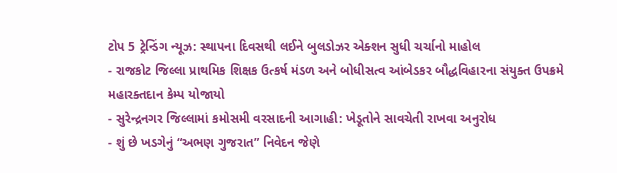ટોપ 5 ટ્રેન્ડિંગ ન્યૂઝ: સ્થાપના દિવસથી લઈને બુલડોઝર એક્શન સુધી ચર્ચાનો માહોલ
- રાજકોટ જિલ્લા પ્રાથમિક શિક્ષક ઉત્કર્ષ મંડળ અને બોધીસત્વ આંબેડકર બૌદ્ધવિહારના સંયુક્ત ઉપક્રમે મહારક્તદાન કેમ્પ યોજાયો
- સુરેન્દ્રનગર જિલ્લામાં કમોસમી વરસાદની આગાહી: ખેડૂતોને સાવચેતી રાખવા અનુરોધ
- શું છે ખડગેનું “અભણ ગુજરાત” નિવેદન જેણે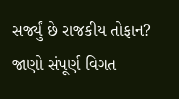સર્જ્યું છે રાજકીય તોફાન? જાણો સંપૂર્ણ વિગત